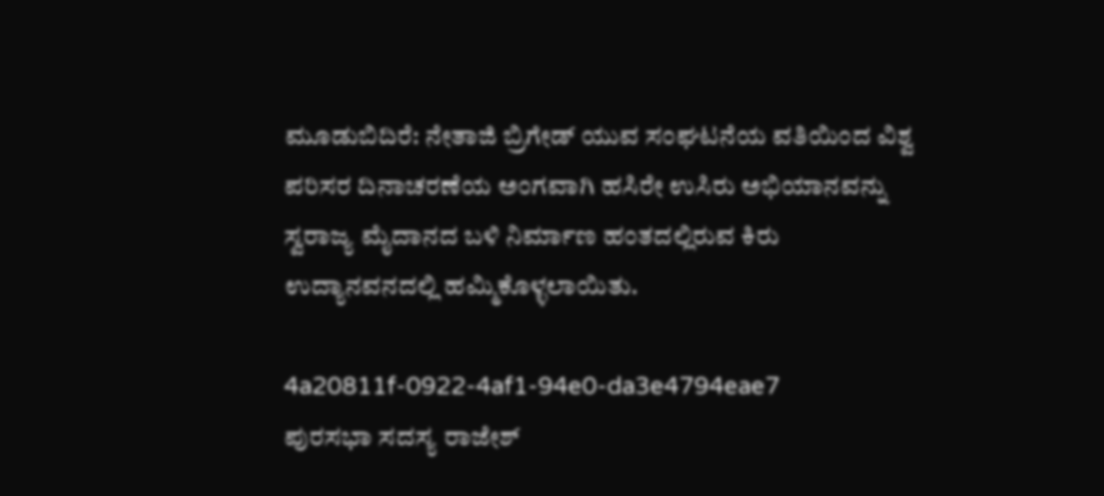ಮೂಡುಬಿದಿರೆ: ನೇತಾಜಿ ಬ್ರಿಗೇಡ್ ಯುವ ಸಂಘಟನೆಯ ವತಿಯಿಂದ ವಿಶ್ವ ಪರಿಸರ ದಿನಾಚರಣೆಯ ಅಂಗವಾಗಿ ಹಸಿರೇ ಉಸಿರು ಅಭಿಯಾನವನ್ನು ಸ್ವರಾಜ್ಯ ಮೈದಾನದ ಬಳಿ ನಿರ್ಮಾಣ ಹಂತದಲ್ಲಿರುವ ಕಿರು ಉದ್ಯಾನವನದಲ್ಲಿ ಹಮ್ಮಿಕೊಳ್ಳಲಾಯಿತು.

4a20811f-0922-4af1-94e0-da3e4794eae7
ಪುರಸಭಾ ಸದಸ್ಯ ರಾಜೇಶ್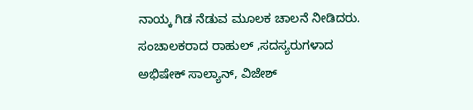ನಾಯ್ಕ ಗಿಡ ನೆಡುವ ಮೂಲಕ ಚಾಲನೆ ನೀಡಿದರು. ಸಂಚಾಲಕರಾದ ರಾಹುಲ್ ,ಸದಸ್ಯರುಗಳಾದ ಅಭಿಷೇಕ್ ಸಾಲ್ಯಾನ್, ವಿಜೇಶ್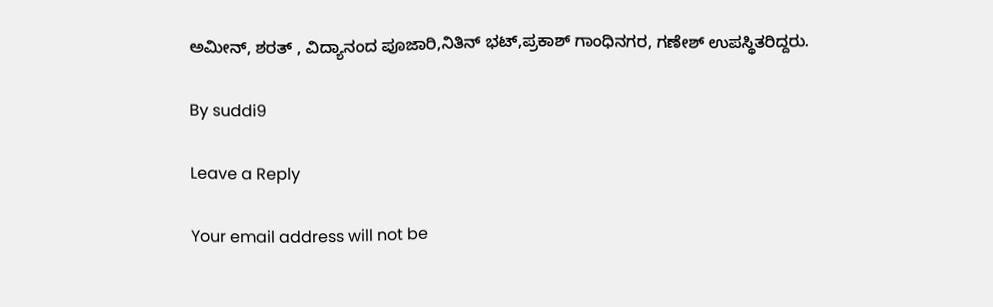ಅಮೀನ್, ಶರತ್ , ವಿದ್ಯಾನಂದ ಪೂಜಾರಿ,ನಿತಿನ್ ಭಟ್,ಪ್ರಕಾಶ್ ಗಾಂಧಿನಗರ, ಗಣೇಶ್ ಉಪಸ್ಥಿತರಿದ್ದರು.

By suddi9

Leave a Reply

Your email address will not be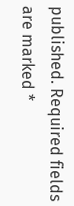published. Required fields are marked *